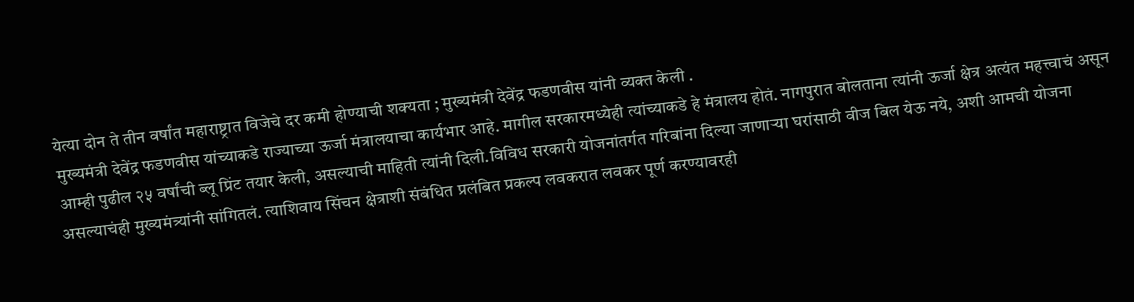येत्या दोन ते तीन वर्षांत महाराष्ट्रात विजेचे दर कमी होण्याची शक्यता ; मुख्यमंत्री देवेंद्र फडणवीस यांनी व्यक्त केली .
मुख्यमंत्री देवेंद्र फडणवीस यांच्याकडे राज्याच्या ऊर्जा मंत्रालयाचा कार्यभार आहे. मागील सरकारमध्येही त्यांच्याकडे हे मंत्रालय होतं. नागपुरात बोलताना त्यांनी ऊर्जा क्षेत्र अत्यंत महत्त्वाचं असून आम्ही पुढील २५ वर्षांची ब्लू प्रिंट तयार केली, असल्याची माहिती त्यांनी दिली.विविध सरकारी योजनांतर्गत गरिबांना दिल्या जाणाऱ्या घरांसाठी वीज बिल येऊ नये, अशी आमची योजना असल्याचंही मुख्यमंत्र्यांनी सांगितलं. त्याशिवाय सिंचन क्षेत्राशी संबंधित प्रलंबित प्रकल्प लवकरात लवकर पूर्ण करण्यावरही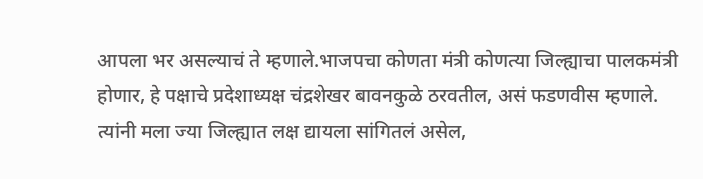आपला भर असल्याचं ते म्हणाले.भाजपचा कोणता मंत्री कोणत्या जिल्ह्याचा पालकमंत्री होणार, हे पक्षाचे प्रदेशाध्यक्ष चंद्रशेखर बावनकुळे ठरवतील, असं फडणवीस म्हणाले. त्यांनी मला ज्या जिल्ह्यात लक्ष द्यायला सांगितलं असेल,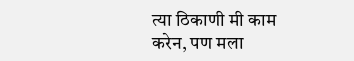त्या ठिकाणी मी काम करेन, पण मला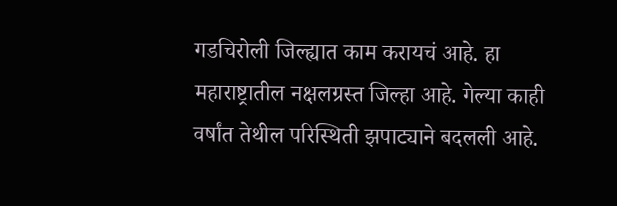गडचिरोली जिल्ह्यात काम करायचं आहे. हा महाराष्ट्रातील नक्षलग्रस्त जिल्हा आहे. गेल्या काही वर्षांत तेथील परिस्थिती झपाट्याने बदलली आहे.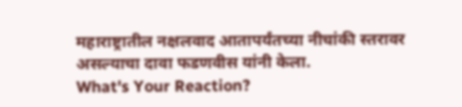महाराष्ट्रातील नक्षलवाद आतापर्यंतच्या नीचांकी स्तरावर असल्याचा दावा फडणवीस यांनी केला.
What's Your Reaction?